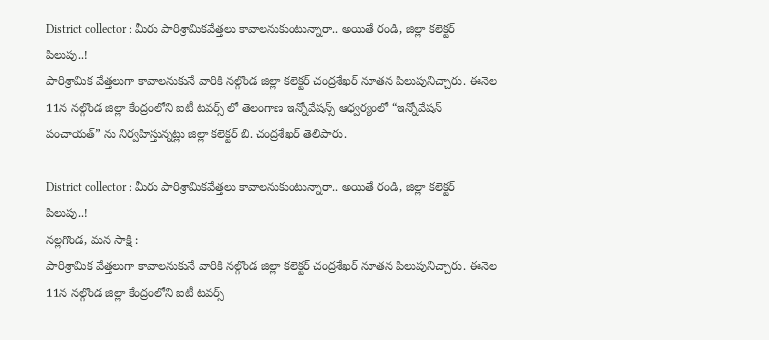District collector : మీరు పారిశ్రామికవేత్తలు కావాలనుకుంటున్నారా.. అయితే రండి, జిల్లా కలెక్టర్ పిలుపు..!
పారిశ్రామిక వేత్తలుగా కావాలనుకునే వారికి నల్గొండ జిల్లా కలెక్టర్ చంద్రశేఖర్ నూతన పిలుపునిచ్చారు. ఈనెల 11న నల్గొండ జిల్లా కేంద్రంలోని ఐటీ టవర్స్ లో తెలంగాణ ఇన్నోవేషన్స్ ఆధ్వర్యంలో “ఇన్నోవేషన్ పంచాయత్” ను నిర్వహిస్తున్నట్లు జిల్లా కలెక్టర్ బి. చంద్రశేఖర్ తెలిపారు.

District collector : మీరు పారిశ్రామికవేత్తలు కావాలనుకుంటున్నారా.. అయితే రండి, జిల్లా కలెక్టర్ పిలుపు..!
నల్లగొండ, మన సాక్షి :
పారిశ్రామిక వేత్తలుగా కావాలనుకునే వారికి నల్గొండ జిల్లా కలెక్టర్ చంద్రశేఖర్ నూతన పిలుపునిచ్చారు. ఈనెల 11న నల్గొండ జిల్లా కేంద్రంలోని ఐటీ టవర్స్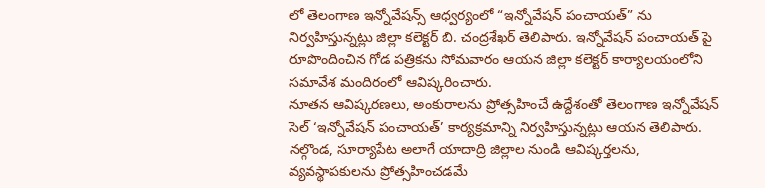లో తెలంగాణ ఇన్నోవేషన్స్ ఆధ్వర్యంలో “ఇన్నోవేషన్ పంచాయత్” ను నిర్వహిస్తున్నట్లు జిల్లా కలెక్టర్ బి. చంద్రశేఖర్ తెలిపారు. ఇన్నోవేషన్ పంచాయత్ పై రూపొందించిన గోడ పత్రికను సోమవారం ఆయన జిల్లా కలెక్టర్ కార్యాలయంలోని సమావేశ మందిరంలో ఆవిష్కరించారు.
నూతన ఆవిష్కరణలు, అంకురాలను ప్రోత్సహించే ఉద్దేశంతో తెలంగాణ ఇన్నోవేషన్ సెల్ ‘ఇన్నోవేషన్ పంచాయత్’ కార్యక్రమాన్ని నిర్వహిస్తున్నట్లు ఆయన తెలిపారు. నల్గొండ, సూర్యాపేట అలాగే యాదాద్రి జిల్లాల నుండి ఆవిష్కర్తలను, వ్యవస్థాపకులను ప్రోత్సహించడమే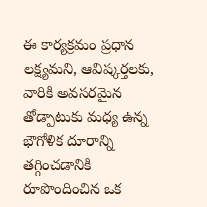ఈ కార్యక్రమం ప్రధాన లక్ష్యమని, ఆవిష్కర్తలకు, వారికి అవసరమైన తోడ్పాటుకు మధ్య ఉన్న భౌగోళిక దూరాన్ని తగ్గించడానికి రూపొందించిన ఒక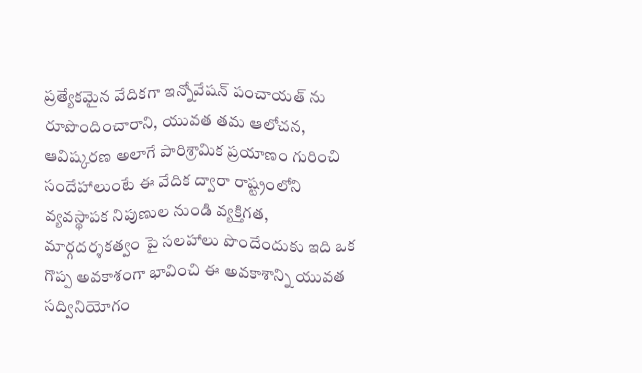ప్రత్యేకమైన వేదికగా ఇన్నోవేషన్ పంచాయత్ ను రూపొందించారాని, యువత తమ ఆలోచన, ఆవిష్కరణ అలాగే పారిశ్రామిక ప్రయాణం గురించి సందేహాలుంటే ఈ వేదిక ద్వారా రాష్ట్రంలోని వ్యవస్థాపక నిపుణుల నుండి వ్యక్తిగత, మార్గదర్శకత్వం పై సలహాలు పొందేందుకు ఇది ఒక గొప్ప అవకాశంగా భావించి ఈ అవకాశాన్ని యువత సద్వినియోగం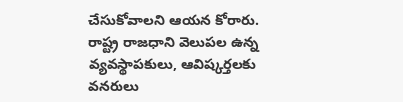చేసుకోవాలని ఆయన కోరారు.
రాష్ట్ర రాజధాని వెలుపల ఉన్న వ్యవస్థాపకులు, ఆవిష్కర్తలకు వనరులు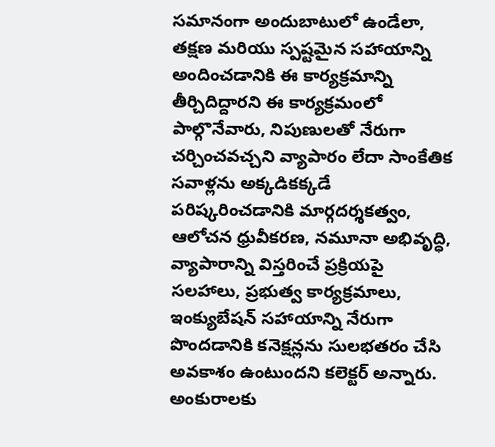సమానంగా అందుబాటులో ఉండేలా, తక్షణ మరియు స్పష్టమైన సహాయాన్ని అందించడానికి ఈ కార్యక్రమాన్ని తీర్చిదిద్దారని ఈ కార్యక్రమంలో పాల్గొనేవారు, నిపుణులతో నేరుగా చర్చించవచ్చని వ్యాపారం లేదా సాంకేతిక సవాళ్లను అక్కడికక్కడే పరిష్కరించడానికి మార్గదర్శకత్వం, ఆలోచన ధ్రువీకరణ, నమూనా అభివృద్ధి, వ్యాపారాన్ని విస్తరించే ప్రక్రియపై సలహాలు, ప్రభుత్వ కార్యక్రమాలు, ఇంక్యుబేషన్ సహాయాన్ని నేరుగా పొందడానికి కనెక్షన్లను సులభతరం చేసి అవకాశం ఉంటుందని కలెక్టర్ అన్నారు.
అంకురాలకు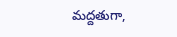మద్దతుగా,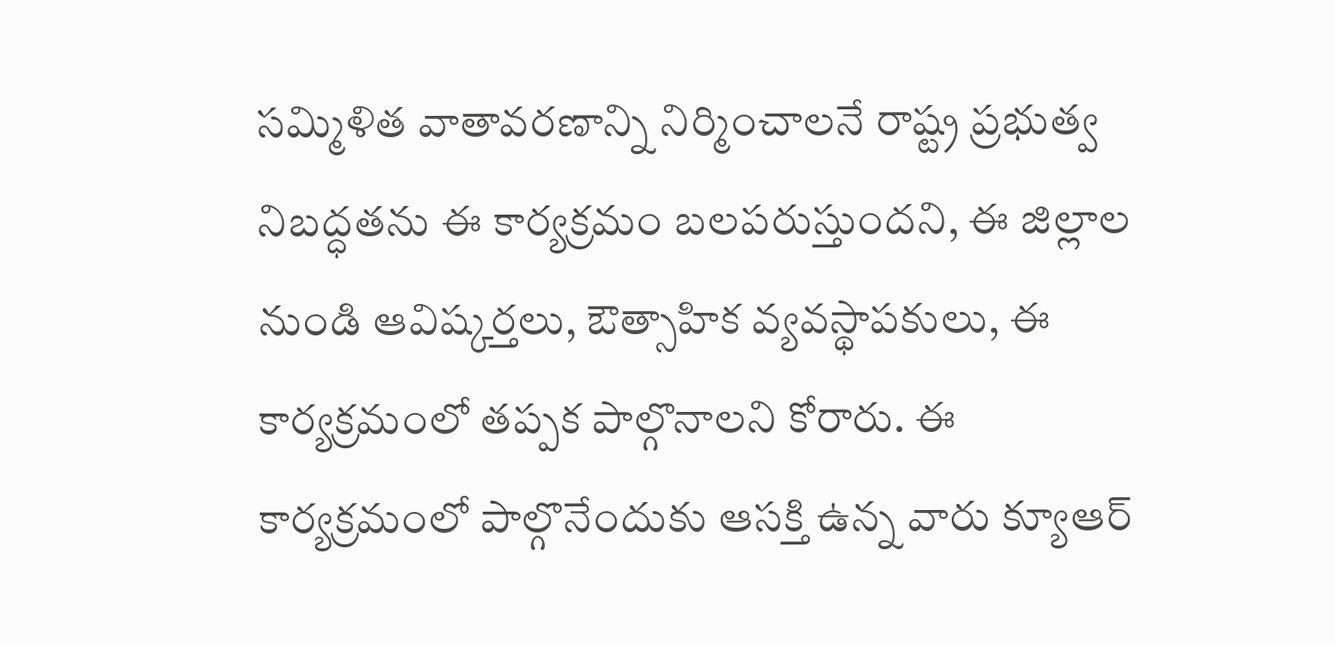సమ్మిళిత వాతావరణాన్ని నిర్మించాలనే రాష్ట్ర ప్రభుత్వ నిబద్ధతను ఈ కార్యక్రమం బలపరుస్తుందని, ఈ జిల్లాల నుండి ఆవిష్కర్తలు, ఔత్సాహిక వ్యవస్థాపకులు, ఈ కార్యక్రమంలో తప్పక పాల్గొనాలని కోరారు. ఈ కార్యక్రమంలో పాల్గొనేందుకు ఆసక్తి ఉన్న వారు క్యూఆర్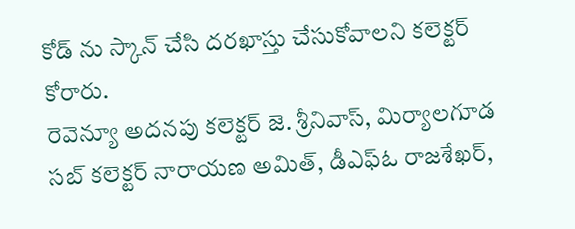కోడ్ ను స్కాన్ చేసి దరఖాస్తు చేసుకోవాలని కలెక్టర్ కోరారు.
రెవెన్యూ అదనపు కలెక్టర్ జె. శ్రీనివాస్, మిర్యాలగూడ సబ్ కలెక్టర్ నారాయణ అమిత్, డీఎఫ్ఓ రాజశేఖర్,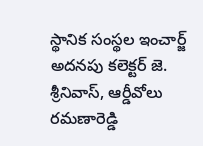స్థానిక సంస్థల ఇంచార్జ్ అదనపు కలెక్టర్ జె. శ్రీనివాస్, ఆర్డీవోలు రమణారెడ్డి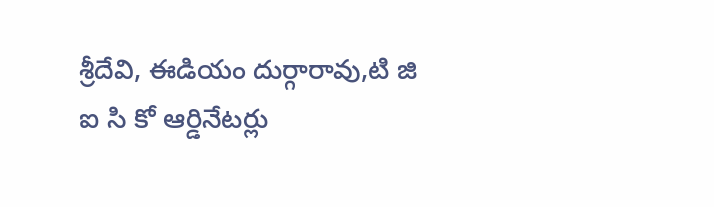శ్రీదేవి, ఈడియం దుర్గారావు,టి జి ఐ సి కో ఆర్డినేటర్లు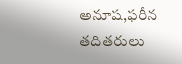అనూష,ఫరీన తదితరులు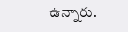ఉన్నారు.